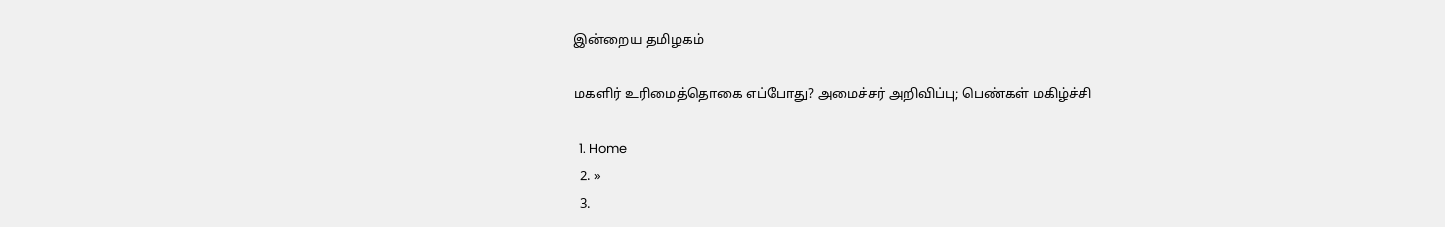இன்றைய தமிழகம்

மகளிர் உரிமைத்தொகை எப்போது? அமைச்சர் அறிவிப்பு; பெண்கள் மகிழ்ச்சி

  1. Home
  2. »
  3.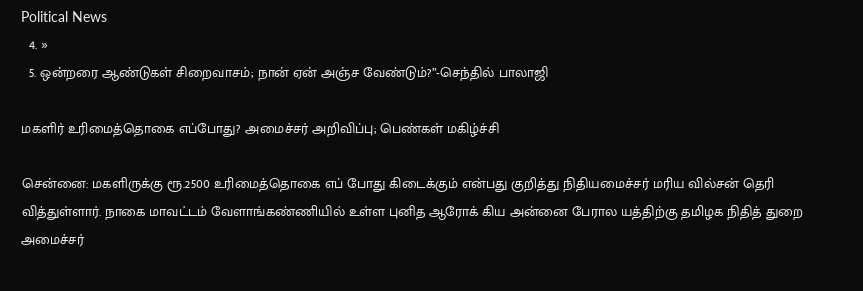Political News
  4. »
  5. ஒன்றரை ஆண்டுகள் சிறைவாசம்; நான் ஏன் அஞ்ச வேண்டும்?”-செந்தில் பாலாஜி

மகளிர் உரிமைத்தொகை எப்போது? அமைச்சர் அறிவிப்பு; பெண்கள் மகிழ்ச்சி

சென்னை: மகளிருக்கு ரூ.2500 உரிமைத்தொகை எப் போது கிடைக்கும் என்பது குறித்து நிதியமைச்சர் மரிய வில்சன் தெரி வித்துள்ளார். நாகை மாவட்டம் வேளாங்கண்ணியில் உள்ள புனித ஆரோக் கிய அன்னை பேரால யத்திற்கு தமிழக நிதித் துறை அமைச்சர்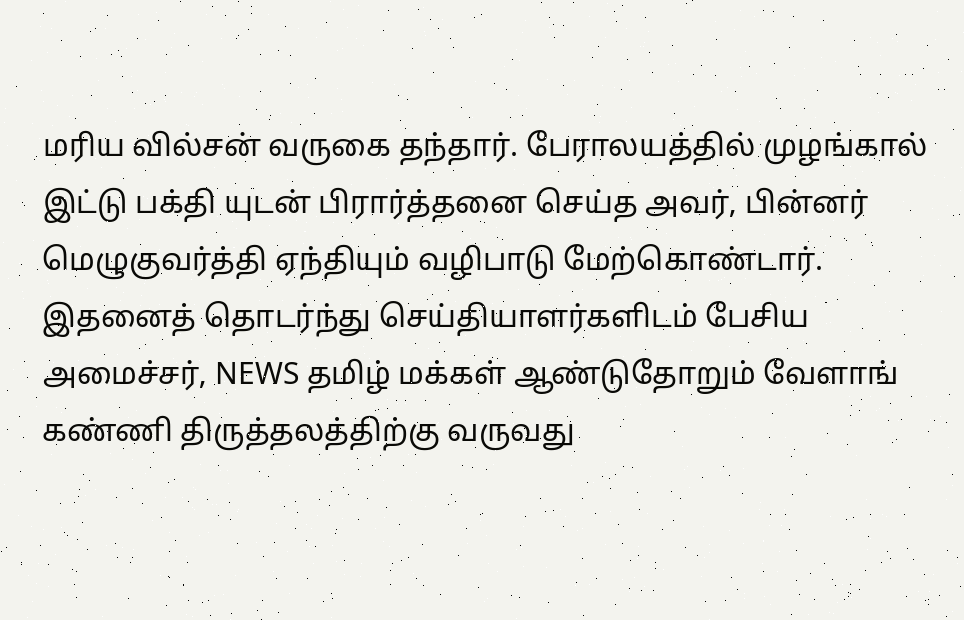மரிய வில்சன் வருகை தந்தார். பேராலயத்தில் முழங்கால் இட்டு பக்தி யுடன் பிரார்த்தனை செய்த அவர், பின்னர் மெழுகுவர்த்தி ஏந்தியும் வழிபாடு மேற்கொண்டார். இதனைத் தொடர்ந்து செய்தியாளர்களிடம் பேசிய அமைச்சர், NEWS தமிழ் மக்கள் ஆண்டுதோறும் வேளாங் கண்ணி திருத்தலத்திற்கு வருவது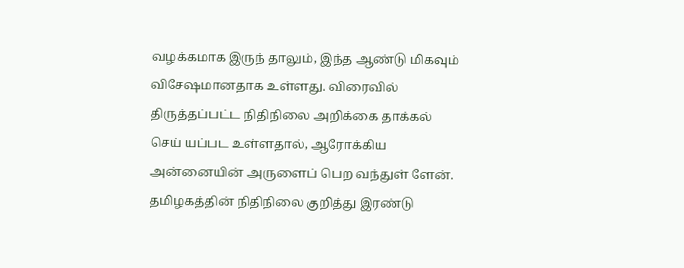வழக்கமாக இருந் தாலும், இந்த ஆண்டு மிகவும் விசேஷமானதாக உள்ளது. விரைவில் திருத்தப்பட்ட நிதிநிலை அறிக்கை தாக்கல் செய் யப்பட உள்ளதால், ஆரோக்கிய அன்னையின் அருளைப் பெற வந்துள் ளேன். தமிழகத்தின் நிதிநிலை குறித்து இரண்டு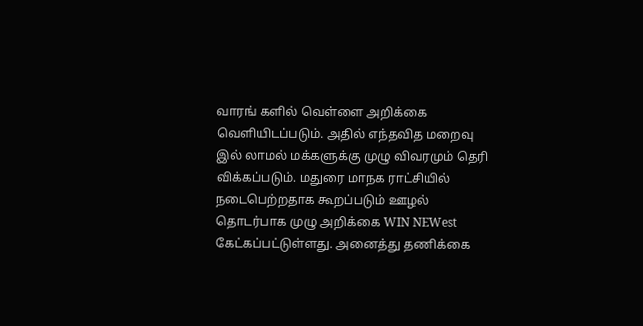வாரங் களில் வெள்ளை அறிக்கை வெளியிடப்படும். அதில் எந்தவித மறைவு இல் லாமல் மக்களுக்கு முழு விவரமும் தெரி விக்கப்படும். மதுரை மாநக ராட்சியில் நடைபெற்றதாக கூறப்படும் ஊழல் தொடர்பாக முழு அறிக்கை WIN NEWest கேட்கப்பட்டுள்ளது. அனைத்து தணிக்கை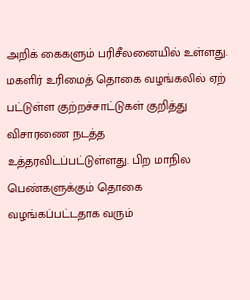அறிக் கைகளும் பரிசீலனையில் உள்ளது. மகளிர் உரிமைத் தொகை வழங்கலில் ஏற் பட்டுள்ள குற்றச்சாட்டுகள் குறித்து விசாரணை நடத்த உத்தரவிடப்பட்டுள்ளது. பிற மாநில பெண்களுக்கும் தொகை வழங்கப்பட்டதாக வரும்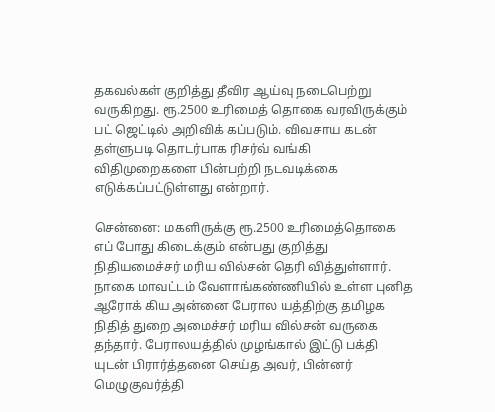தகவல்கள் குறித்து தீவிர ஆய்வு நடைபெற்று வருகிறது. ரூ.2500 உரிமைத் தொகை வரவிருக்கும் பட் ஜெட்டில் அறிவிக் கப்படும். விவசாய கடன் தள்ளுபடி தொடர்பாக ரிசர்வ் வங்கி விதிமுறைகளை பின்பற்றி நடவடிக்கை எடுக்கப்பட்டுள்ளது என்றார்.

சென்னை: மகளிருக்கு ரூ.2500 உரிமைத்தொகை எப் போது கிடைக்கும் என்பது குறித்து நிதியமைச்சர் மரிய வில்சன் தெரி வித்துள்ளார். நாகை மாவட்டம் வேளாங்கண்ணியில் உள்ள புனித ஆரோக் கிய அன்னை பேரால யத்திற்கு தமிழக நிதித் துறை அமைச்சர் மரிய வில்சன் வருகை தந்தார். பேராலயத்தில் முழங்கால் இட்டு பக்தி யுடன் பிரார்த்தனை செய்த அவர், பின்னர் மெழுகுவர்த்தி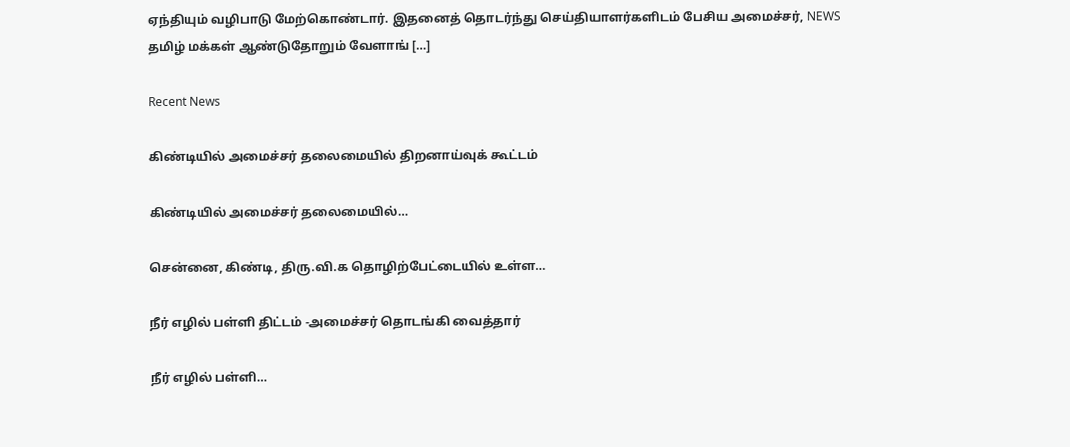ஏந்தியும் வழிபாடு மேற்கொண்டார். இதனைத் தொடர்ந்து செய்தியாளர்களிடம் பேசிய அமைச்சர், NEWS தமிழ் மக்கள் ஆண்டுதோறும் வேளாங் […]

Recent News

கிண்டியில் அமைச்சர் தலைமையில் திறனாய்வுக் கூட்டம்

கிண்டியில் அமைச்சர் தலைமையில்…

சென்னை, கிண்டி, திரு.வி.க தொழிற்பேட்டையில் உள்ள…

நீர் எழில் பள்ளி திட்டம் -அமைச்சர் தொடங்கி வைத்தார்

நீர் எழில் பள்ளி…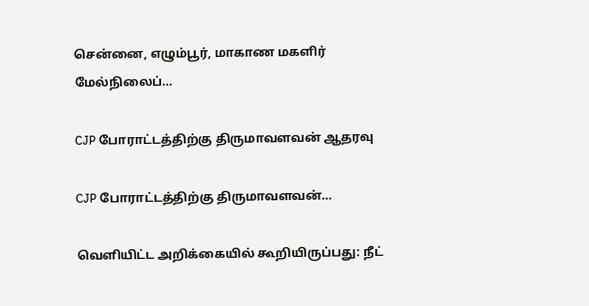சென்னை, எழும்பூர், மாகாண மகளிர் மேல்நிலைப்…

CJP போராட்டத்திற்கு திருமாவளவன் ஆதரவு

CJP போராட்டத்திற்கு திருமாவளவன்…

வெளியிட்ட அறிக்கையில் கூறியிருப்பது: நீட்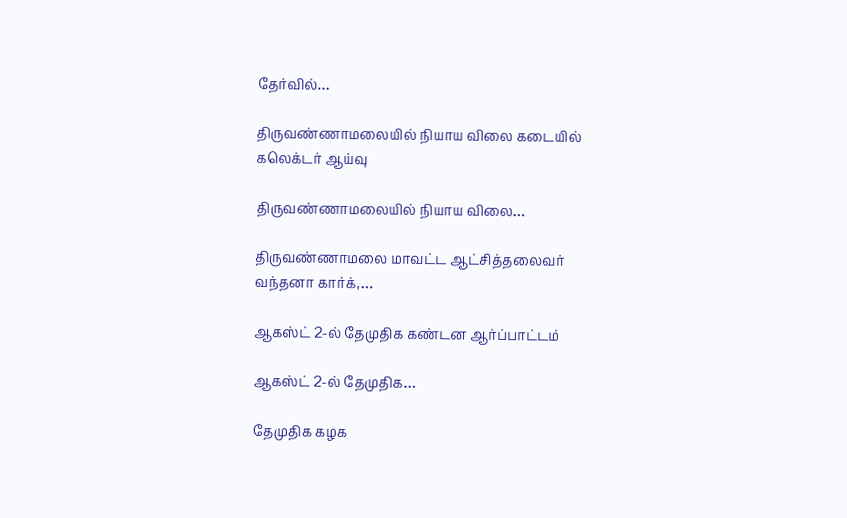தேர்வில்…

திருவண்ணாமலையில் நியாய விலை கடையில் கலெக்டர் ஆய்வு

திருவண்ணாமலையில் நியாய விலை…

திருவண்ணாமலை மாவட்ட ஆட்சித்தலைவர் வந்தனா கார்க்,…

ஆகஸ்ட் 2-ல் தேமுதிக கண்டன ஆர்ப்பாட்டம்

ஆகஸ்ட் 2-ல் தேமுதிக…

தேமுதிக கழக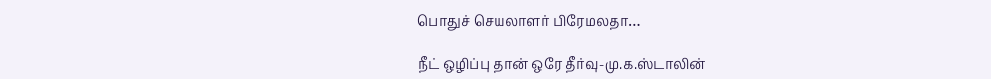பொதுச் செயலாளர் பிரேமலதா…

நீட் ஒழிப்பு தான் ஒரே தீர்வு-மு.க.ஸ்டாலின்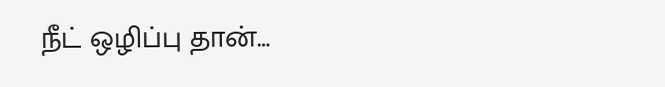நீட் ஒழிப்பு தான்…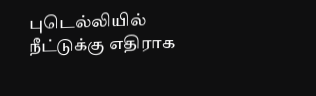புடெல்லியில் நீட்டுக்கு எதிராக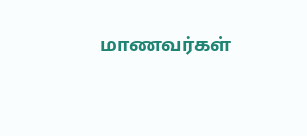மாணவர்கள்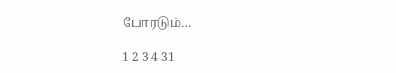போரடும்…

1 2 3 4 31